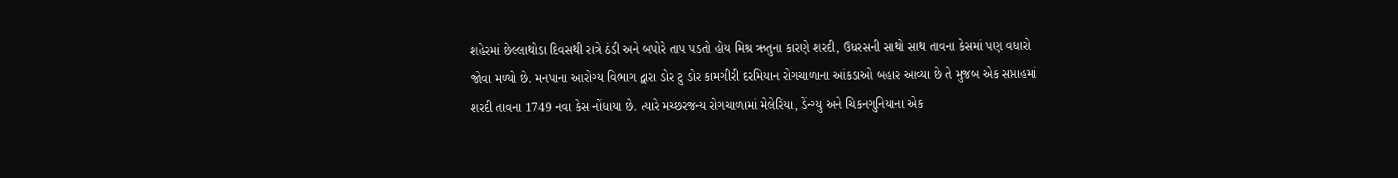શહેરમાં છેલ્લાથોડા દિવસથી રાત્રે ઠંડી અને બપોરે તાપ પડતો હોય મિશ્ર ઋતુના કારણે શરદી, ઉધરસની સાથો સાથ તાવના કેસમાં પણ વધારો જોવા મળ્યો છે. મનપાના આરોગ્ય વિભાગ દ્વારા ડોર ટુ ડોર કામગીરી દરમિયાન રોગચાળાના આંકડાઓ બહાર આવ્યા છે તે મુજબ એક સપ્તાહમાં શરદી તાવના 1749 નવા કેસ નોંધાયા છે. ત્યારે મચ્છરજન્ય રોગચાળામાં મેલેરિયા, ડેંન્ગ્યુ અને ચિકનગુનિયાના એક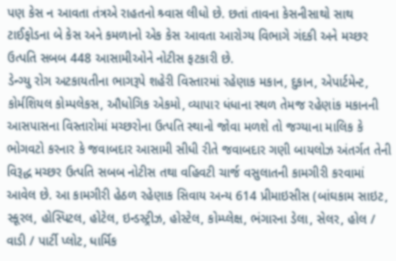પણ કેસ ન આવતા તંત્રએ રાહતનો શ્ર્વાસ લીધો છે. છતાં તાવના કેસનીસાથો સાથ ટાઈફોડના બે કેસ અને કમળાનો એક કેસ આવતા આરોગ્ય વિભાગે ગંદકી અને મચ્છર ઉત્પતિ સબબ 448 આસામીઓને નોટીસ ફટકારી છે.
ડેન્ગ્યુ રોગ અટકાયતીના ભાગરૂપે શહેરી વિસ્તારમાં રહેણાક મકાન, દુકાન, એપાર્ટમેન્ટ, કોર્મશિયલ કોમ્પલેકસ, ઔધોગિક એકમો, વ્યાપાર ધંધાના સ્થળ તેમજ રહેણાંક મકાનની આસપાસના વિસ્તારોમાં મચ્છરોના ઉત્પતિ સ્થાનો જોવા મળશે તો જગ્યાના માલિક કે ભોગવટો કરનાર કે જવાબદાર આસામી સીધી રીતે જવાબદાર ગણી બાયલોઝ અંતર્ગત તેની વિરૂદ્ધ મચ્છર ઉત્પતિ સબબ નોટીસ તથા વહિવટી ચાર્જ વસુલાતની કામગીરી કરવામાં આવેલ છે. આ કામગીરી હેઠળ રહેણાક સિવાય અન્ય 614 પ્રીમાઇસીસ (બાંઘકામ સાઇટ, સ્કૂરલ, હોસ્પિટલ, હોટેલ, ઇન્ડસ્ટ્રીઝ, હોસ્ટેલ, કોમ્પ્લેક્ષ, ભંગારના ડેલા, સેલર, હોલ / વાડી / પાર્ટી પ્લોટ, ધાર્મિક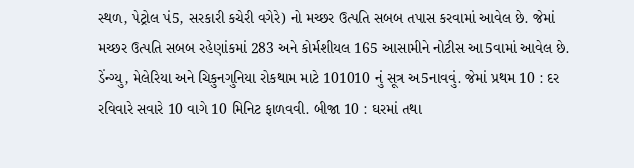સ્થળ, પેટ્રોલ પં5, સરકારી કચેરી વગેરે) નો મચ્છર ઉત્પતિ સબબ તપાસ કરવામાં આવેલ છે. જેમાં મચ્છર ઉત્પતિ સબબ રહેણાંકમાં 283 અને કોર્મશીયલ 165 આસામીને નોટીસ આ5વામાં આવેલ છે.
ડેંન્ગ્યુ, મેલેરિયા અને ચિકુનગુનિયા રોકથામ માટે 101010 નું સૂત્ર અ5નાવવું. જેમાં પ્રથમ 10 : દર રવિવારે સવારે 10 વાગે 10 મિનિટ ફાળવવી. બીજા 10 : ઘરમાં તથા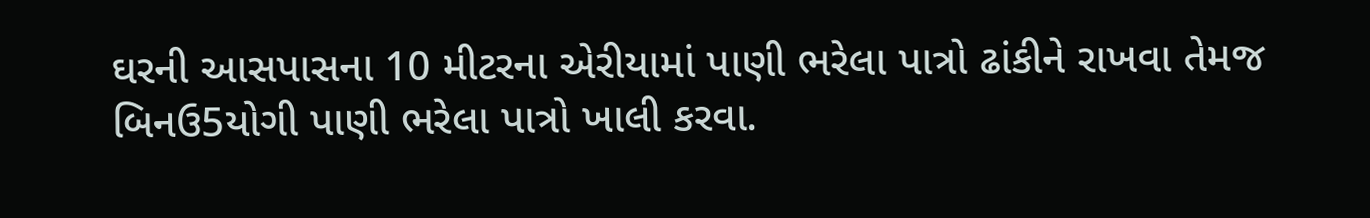ઘરની આસપાસના 10 મીટરના એરીયામાં પાણી ભરેલા પાત્રો ઢાંકીને રાખવા તેમજ બિનઉ5યોગી પાણી ભરેલા પાત્રો ખાલી કરવા.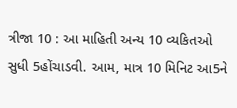ત્રીજા 10 : આ માહિતી અન્ય 10 વ્યકિતઓ સુધી 5હોંચાડવી. આમ, માત્ર 10 મિનિટ આ5ને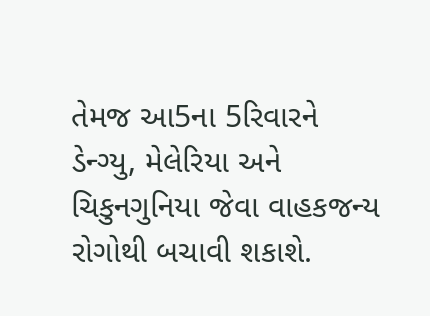તેમજ આ5ના 5રિવારને ડેન્ગ્યુ, મેલેરિયા અને ચિકુનગુનિયા જેવા વાહકજન્ય રોગોથી બચાવી શકાશે.